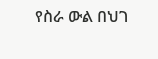የስራ ውል በህገ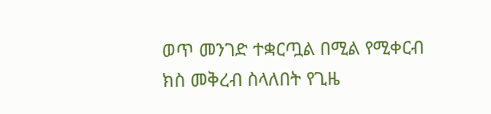ወጥ መንገድ ተቋርጧል በሚል የሚቀርብ ክስ መቅረብ ስላለበት የጊዜ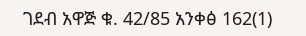ገደብ አዋጅ ቁ. 42/85 አንቀፅ 162(1)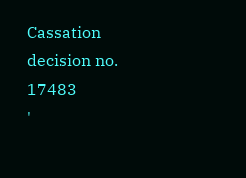Cassation decision no. 17483
'